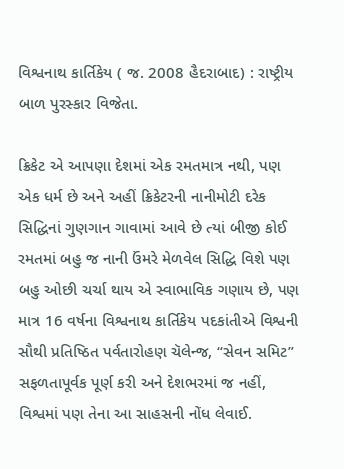વિશ્વનાથ કાર્તિકેય ( જ. 2008 હૈદરાબાદ) : રાષ્ટ્રીય બાળ પુરસ્કાર વિજેતા.

ક્રિકેટ એ આપણા દેશમાં એક રમતમાત્ર નથી, પણ એક ધર્મ છે અને અહીં ક્રિકેટરની નાનીમોટી દરેક સિદ્ધિનાં ગુણગાન ગાવામાં આવે છે ત્યાં બીજી કોઈ રમતમાં બહુ જ નાની ઉંમરે મેળવેલ સિદ્ધિ વિશે પણ બહુ ઓછી ચર્ચા થાય એ સ્વાભાવિક ગણાય છે, પણ માત્ર 16 વર્ષના વિશ્વનાથ કાર્તિકેય પદકાંતીએ વિશ્વની સૌથી પ્રતિષ્ઠિત પર્વતારોહણ ચૅલેન્જ, “સેવન સમિટ” સફળતાપૂર્વક પૂર્ણ કરી અને દેશભરમાં જ નહીં, વિશ્વમાં પણ તેના આ સાહસની નોંધ લેવાઈ.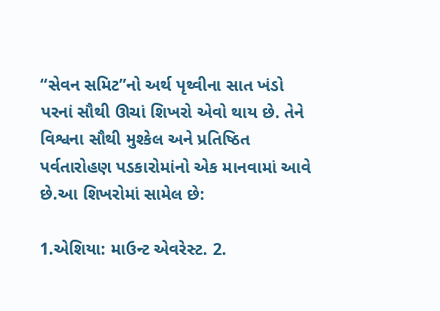“સેવન સમિટ”નો અર્થ પૃથ્વીના સાત ખંડો પરનાં સૌથી ઊચાં શિખરો એવો થાય છે. તેને વિશ્વના સૌથી મુશ્કેલ અને પ્રતિષ્ઠિત પર્વતારોહણ પડકારોમાંનો એક માનવામાં આવે છે.આ શિખરોમાં સામેલ છે:

1.એશિયા: માઉન્ટ એવરેસ્ટ. 2.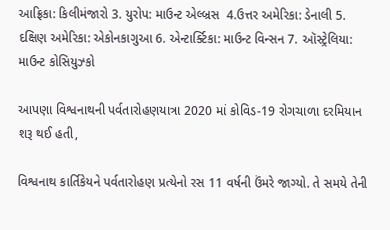આફ્રિકા: કિલીમંજારો 3. યુરોપ: માઉન્ટ એલ્બ્રસ  4.ઉત્તર અમેરિકા: ડેનાલી 5. દક્ષિણ અમેરિકા: એકોનકાગુઆ 6. એન્ટાર્ક્ટિકા: માઉન્ટ વિન્સન 7. ઑસ્ટ્રેલિયા: માઉન્ટ કોસિયુઝ્કો

આપણા વિશ્વનાથની પર્વતારોહણયાત્રા 2020 માં કોવિડ-19 રોગચાળા દરમિયાન શરૂ થઈ હતી,

વિશ્વનાથ કાર્તિકેયને પર્વતારોહણ પ્રત્યેનો રસ 11 વર્ષની ઉંમરે જાગ્યો. તે સમયે તેની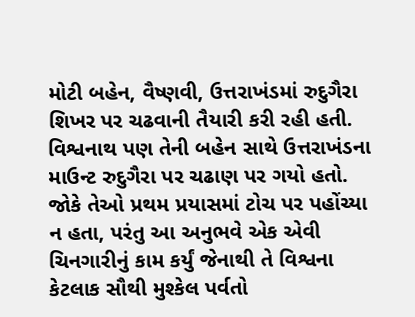મોટી બહેન, વૈષ્ણવી, ઉત્તરાખંડમાં રુદુગૈરા શિખર પર ચઢવાની તૈયારી કરી રહી હતી. વિશ્વનાથ પણ તેની બહેન સાથે ઉત્તરાખંડના માઉન્ટ રુદુગૈરા પર ચઢાણ પર ગયો હતો. જોકે તેઓ પ્રથમ પ્રયાસમાં ટોચ પર પહોંચ્યા ન હતા, પરંતુ આ અનુભવે એક એવી ચિનગારીનું કામ કર્યું જેનાથી તે વિશ્વના કેટલાક સૌથી મુશ્કેલ પર્વતો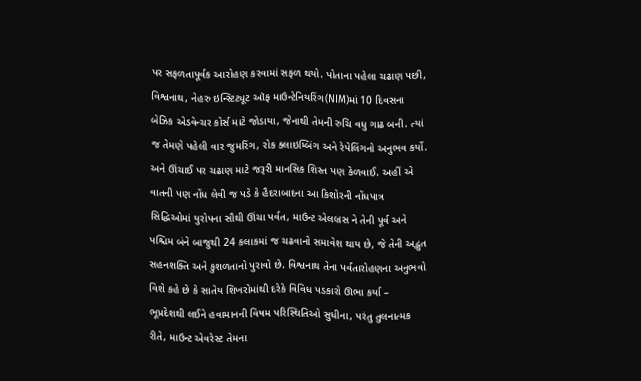પર સફળતાપૂર્વક આરોહણ કરવામાં સફળ થયો. પોતાના પહેલા ચઢાણ પછી, વિશ્વનાથ, નેહરુ ઇન્સ્ટિટ્યૂટ ઑફ માઉન્ટેનિયરિંગ(NIM)માં 10 દિવસના બેઝિક એડવેન્ચર કોર્સ માટે જોડાયા, જેનાથી તેમની રુચિ વધુ ગાઢ બની. ત્યાં જ તેમણે પહેલી વાર જુમરિંગ, રોક ક્લાઇમ્બિંગ અને રેપેલિંગનો અનુભવ કર્યો. અને ઊંચાઈ પર ચઢાણ માટે જરૂરી માનસિક શિસ્ત પણ કેળવાઈ. અહીં એ વાતની પણ નોંધ લેવી જ પડે કે હૈદરાબાદના આ કિશોરની નોંધપાત્ર સિદ્ધિઓમાં યુરોપના સૌથી ઊંચા પર્વત, માઉન્ટ એલબ્રસ ને તેની પૂર્વ અને પશ્ચિમ બંને બાજુથી 24 કલાકમાં જ ચઢવાનો સમાવેશ થાય છે, જે તેની અદ્ભુત સહનશક્તિ અને કુશળતાનો પુરાવો છે. વિશ્વનાથ તેના પર્વતારોહણના અનુભવો વિશે કહે છે કે સાતેય શિખરોમાંથી દરેકે વિવિધ પડકારો ઊભા કર્યા – ભૂપ્રદેશથી લઈને હવામાનની વિષમ પરિસ્થિતિઓ સુધીના, પરંતુ તુલનાત્મક રીતે, માઉન્ટ એવરેસ્ટ તેમના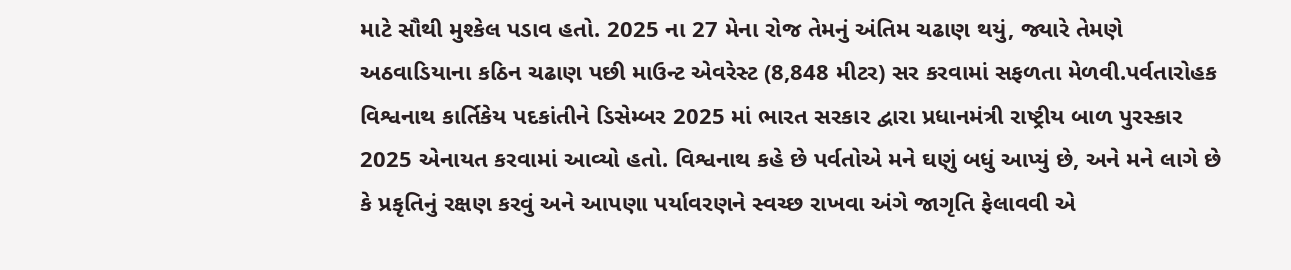માટે સૌથી મુશ્કેલ પડાવ હતો. 2025 ના 27 મેના રોજ તેમનું અંતિમ ચઢાણ થયું, જ્યારે તેમણે અઠવાડિયાના કઠિન ચઢાણ પછી માઉન્ટ એવરેસ્ટ (8,848 મીટર) સર કરવામાં સફળતા મેળવી.પર્વતારોહક વિશ્વનાથ કાર્તિકેય પદકાંતીને ડિસેમ્બર 2025 માં ભારત સરકાર દ્વારા પ્રધાનમંત્રી રાષ્ટ્રીય બાળ પુરસ્કાર 2025 એનાયત કરવામાં આવ્યો હતો. વિશ્વનાથ કહે છે પર્વતોએ મને ઘણું બધું આપ્યું છે, અને મને લાગે છે કે પ્રકૃતિનું રક્ષણ કરવું અને આપણા પર્યાવરણને સ્વચ્છ રાખવા અંગે જાગૃતિ ફેલાવવી એ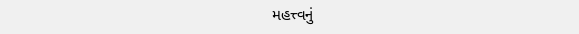મહત્ત્વનું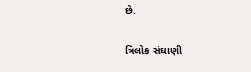છે.

ત્રિલોક સંઘાણી